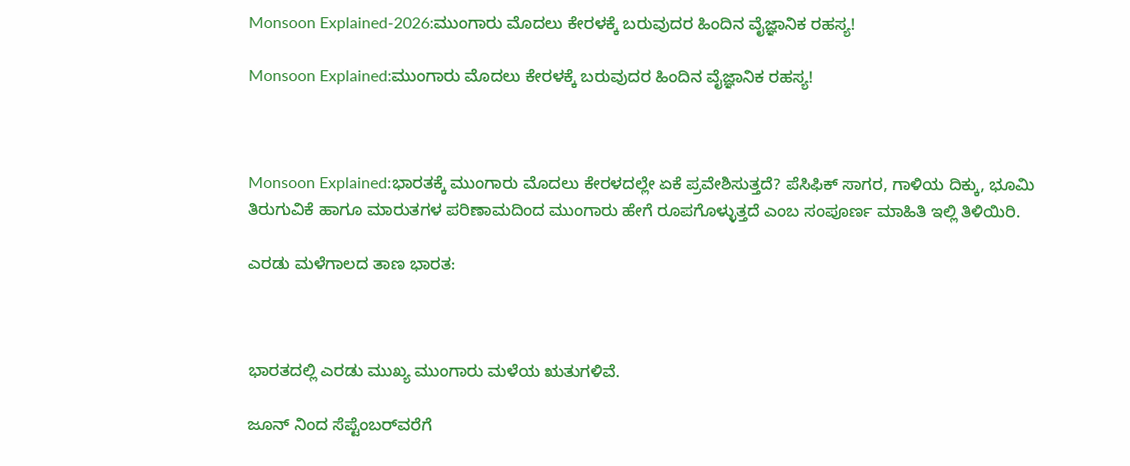Monsoon Explained-2026:ಮುಂಗಾರು ಮೊದಲು ಕೇರಳಕ್ಕೆ ಬರುವುದರ ಹಿಂದಿನ ವೈಜ್ಞಾನಿಕ ರಹಸ್ಯ!

Monsoon Explained:ಮುಂಗಾರು ಮೊದಲು ಕೇರಳಕ್ಕೆ ಬರುವುದರ ಹಿಂದಿನ ವೈಜ್ಞಾನಿಕ ರಹಸ್ಯ!



Monsoon Explained:ಭಾರತಕ್ಕೆ ಮುಂಗಾರು ಮೊದಲು ಕೇರಳದಲ್ಲೇ ಏಕೆ ಪ್ರವೇಶಿಸುತ್ತದೆ? ಪೆಸಿಫಿಕ್ ಸಾಗರ, ಗಾಳಿಯ ದಿಕ್ಕು, ಭೂಮಿ ತಿರುಗುವಿಕೆ ಹಾಗೂ ಮಾರುತಗಳ ಪರಿಣಾಮದಿಂದ ಮುಂಗಾರು ಹೇಗೆ ರೂಪಗೊಳ್ಳುತ್ತದೆ ಎಂಬ ಸಂಪೂರ್ಣ ಮಾಹಿತಿ ಇಲ್ಲಿ ತಿಳಿಯಿರಿ.

ಎರಡು ಮಳೆಗಾಲದ ತಾಣ ಭಾರತ:



ಭಾರತದಲ್ಲಿ ಎರಡು ಮುಖ್ಯ ಮುಂಗಾರು ಮಳೆಯ ಋತುಗಳಿವೆ.

ಜೂನ್‌ ನಿಂದ ಸೆಪ್ಟೆಂಬರ್‌ವರೆಗೆ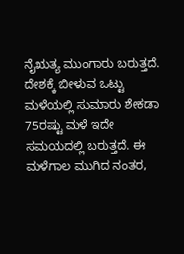ನೈಋತ್ಯ ಮುಂಗಾರು ಬರುತ್ತದೆ. ದೇಶಕ್ಕೆ ಬೀಳುವ ಒಟ್ಟು ಮಳೆಯಲ್ಲಿ ಸುಮಾರು ಶೇಕಡಾ 75ರಷ್ಟು ಮಳೆ ಇದೇ ಸಮಯದಲ್ಲಿ ಬರುತ್ತದೆ. ಈ ಮಳೆಗಾಲ ಮುಗಿದ ನಂತರ,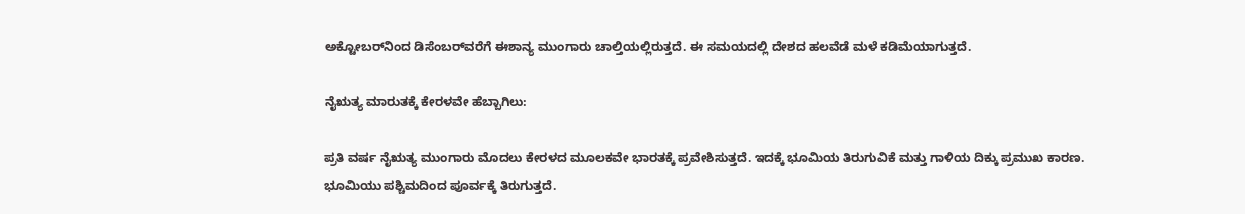ಅಕ್ಟೋಬರ್‌ನಿಂದ ಡಿಸೆಂಬರ್‌ವರೆಗೆ ಈಶಾನ್ಯ ಮುಂಗಾರು ಚಾಲ್ತಿಯಲ್ಲಿರುತ್ತದೆ. ಈ ಸಮಯದಲ್ಲಿ ದೇಶದ ಹಲವೆಡೆ ಮಳೆ ಕಡಿಮೆಯಾಗುತ್ತದೆ.

ನೈಋತ್ಯ ಮಾರುತಕ್ಕೆ ಕೇರಳವೇ ಹೆಬ್ಬಾಗಿಲು:

ಪ್ರತಿ ವರ್ಷ ನೈಋತ್ಯ ಮುಂಗಾರು ಮೊದಲು ಕೇರಳದ ಮೂಲಕವೇ ಭಾರತಕ್ಕೆ ಪ್ರವೇಶಿಸುತ್ತದೆ. ಇದಕ್ಕೆ ಭೂಮಿಯ ತಿರುಗುವಿಕೆ ಮತ್ತು ಗಾಳಿಯ ದಿಕ್ಕು ಪ್ರಮುಖ ಕಾರಣ. ಭೂಮಿಯು ಪಶ್ಚಿಮದಿಂದ ಪೂರ್ವಕ್ಕೆ ತಿರುಗುತ್ತದೆ.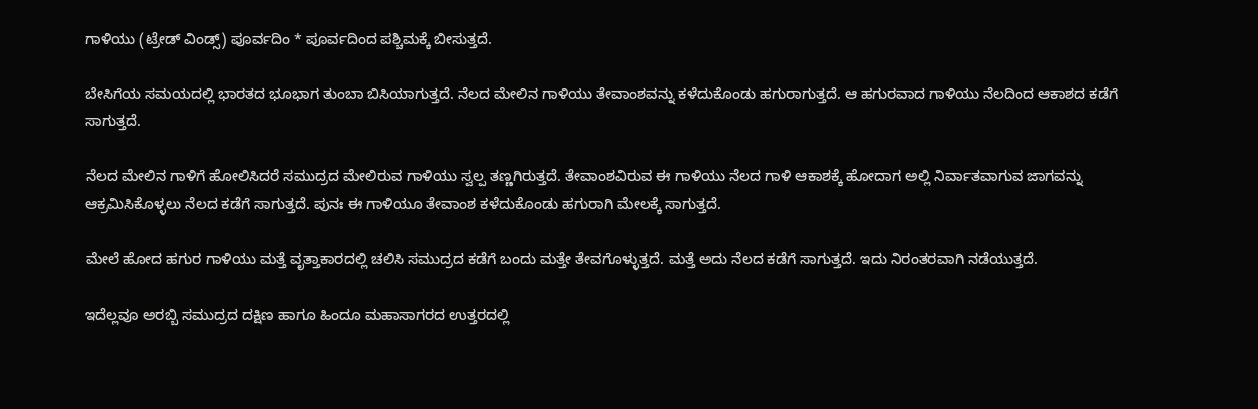ಗಾಳಿಯು (ಟ್ರೇಡ್ ವಿಂಡ್ಸ್) ಪೂರ್ವದಿಂ * ಪೂರ್ವದಿಂದ ಪಶ್ಚಿಮಕ್ಕೆ ಬೀಸುತ್ತದೆ.

ಬೇಸಿಗೆಯ ಸಮಯದಲ್ಲಿ ಭಾರತದ ಭೂಭಾಗ ತುಂಬಾ ಬಿಸಿಯಾಗುತ್ತದೆ. ನೆಲದ ಮೇಲಿನ ಗಾಳಿಯು ತೇವಾಂಶವನ್ನು ಕಳೆದುಕೊಂಡು ಹಗುರಾಗುತ್ತದೆ. ಆ ಹಗುರವಾದ ಗಾಳಿಯು ನೆಲದಿಂದ ಆಕಾಶದ ಕಡೆಗೆ ಸಾಗುತ್ತದೆ.

ನೆಲದ ಮೇಲಿನ ಗಾಳಿಗೆ ಹೋಲಿಸಿದರೆ ಸಮುದ್ರದ ಮೇಲಿರುವ ಗಾಳಿಯು ಸ್ವಲ್ಪ ತಣ್ಣಗಿರುತ್ತದೆ. ತೇವಾಂಶವಿರುವ ಈ ಗಾಳಿಯು ನೆಲದ ಗಾಳಿ ಆಕಾಶಕ್ಕೆ ಹೋದಾಗ ಅಲ್ಲಿ ನಿರ್ವಾತವಾಗುವ ಜಾಗವನ್ನು ಆಕ್ರಮಿಸಿಕೊಳ್ಳಲು ನೆಲದ ಕಡೆಗೆ ಸಾಗುತ್ತದೆ. ಪುನಃ ಈ ಗಾಳಿಯೂ ತೇವಾಂಶ ಕಳೆದುಕೊಂಡು ಹಗುರಾಗಿ ಮೇಲಕ್ಕೆ ಸಾಗುತ್ತದೆ.

ಮೇಲೆ ಹೋದ ಹಗುರ ಗಾಳಿಯು ಮತ್ತೆ ವೃತ್ತಾಕಾರದಲ್ಲಿ ಚಲಿಸಿ ಸಮುದ್ರದ ಕಡೆಗೆ ಬಂದು ಮತ್ತೇ ತೇವಗೊಳ್ಳುತ್ತದೆ. ಮತ್ತೆ ಅದು ನೆಲದ ಕಡೆಗೆ ಸಾಗುತ್ತದೆ. ಇದು ನಿರಂತರವಾಗಿ ನಡೆಯುತ್ತದೆ.

ಇದೆಲ್ಲವೂ ಅರಬ್ಬಿ ಸಮುದ್ರದ ದಕ್ಷಿಣ ಹಾಗೂ ಹಿಂದೂ ಮಹಾಸಾಗರದ ಉತ್ತರದಲ್ಲಿ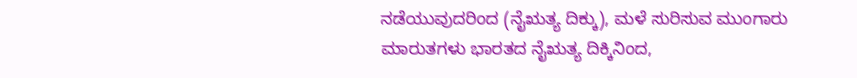ನಡೆಯುವುದರಿಂದ (ನೈಋತ್ಯ ದಿಕ್ಕು), ಮಳೆ ಸುರಿಸುವ ಮುಂಗಾರು ಮಾರುತಗಳು ಭಾರತದ ನೈಋತ್ಯ ದಿಕ್ಕಿನಿಂದ,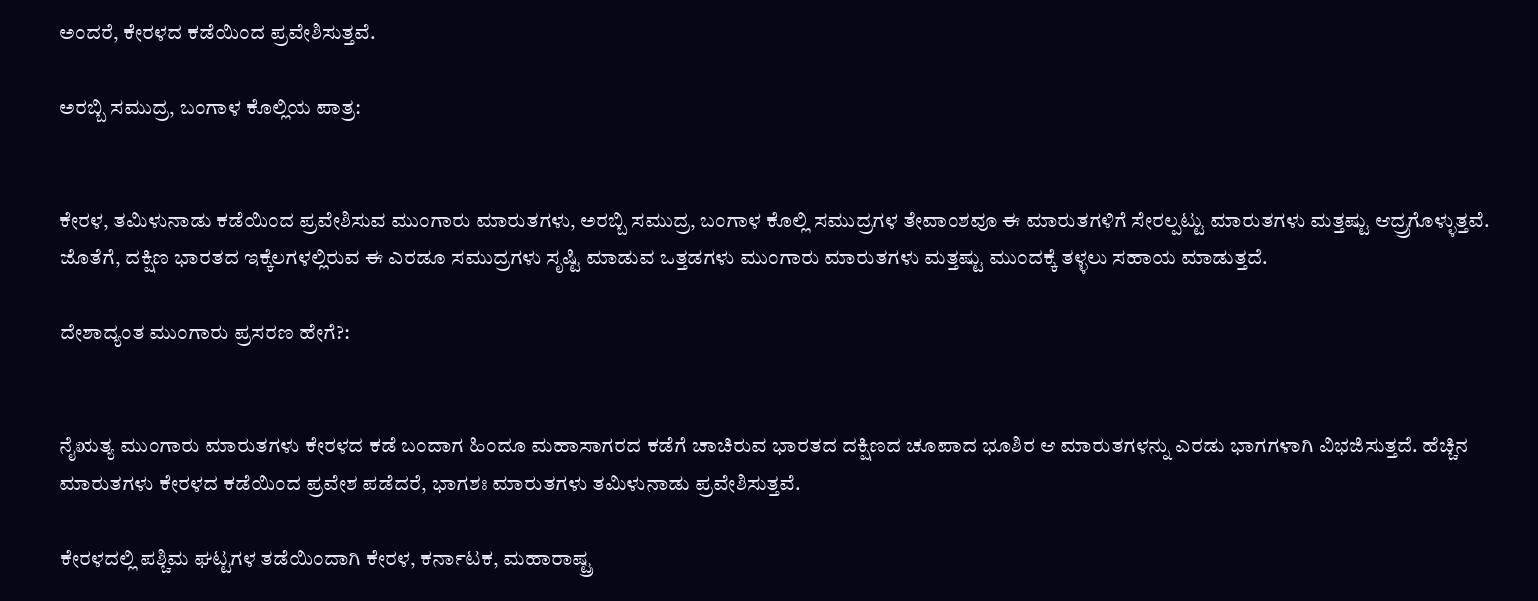ಅಂದರೆ, ಕೇರಳದ ಕಡೆಯಿಂದ ಪ್ರವೇಶಿಸುತ್ತವೆ.

ಅರಬ್ಬಿ ಸಮುದ್ರ, ಬಂಗಾಳ ಕೊಲ್ಲಿಯ ಪಾತ್ರ:


ಕೇರಳ, ತಮಿಳುನಾಡು ಕಡೆಯಿಂದ ಪ್ರವೇಶಿಸುವ ಮುಂಗಾರು ಮಾರುತಗಳು, ಅರಬ್ಬಿ ಸಮುದ್ರ, ಬಂಗಾಳ ಕೊಲ್ಲಿ ಸಮುದ್ರಗಳ ತೇವಾಂಶವೂ ಈ ಮಾರುತಗಳಿಗೆ ಸೇರಲ್ಪಟ್ಟು ಮಾರುತಗಳು ಮತ್ತಷ್ಟು ಆದ್ರ್ರಗೊಳ್ಳುತ್ತವೆ. ಜೊತೆಗೆ, ದಕ್ಷಿಣ ಭಾರತದ ಇಕ್ಕೆಲಗಳಲ್ಲಿರುವ ಈ ಎರಡೂ ಸಮುದ್ರಗಳು ಸೃಷ್ಟಿ ಮಾಡುವ ಒತ್ತಡಗಳು ಮುಂಗಾರು ಮಾರುತಗಳು ಮತ್ತಷ್ಟು ಮುಂದಕ್ಕೆ ತಳ್ಳಲು ಸಹಾಯ ಮಾಡುತ್ತದೆ.

ದೇಶಾದ್ಯಂತ ಮುಂಗಾರು ಪ್ರಸರಣ ಹೇಗೆ?:


ನೈಋತ್ಯ ಮುಂಗಾರು ಮಾರುತಗಳು ಕೇರಳದ ಕಡೆ ಬಂದಾಗ ಹಿಂದೂ ಮಹಾಸಾಗರದ ಕಡೆಗೆ ಚಾಚಿರುವ ಭಾರತದ ದಕ್ಷಿಣದ ಚೂಪಾದ ಭೂಶಿರ ಆ ಮಾರುತಗಳನ್ನು ಎರಡು ಭಾಗಗಳಾಗಿ ವಿಭಜಿಸುತ್ತದೆ. ಹೆಚ್ಚಿನ ಮಾರುತಗಳು ಕೇರಳದ ಕಡೆಯಿಂದ ಪ್ರವೇಶ ಪಡೆದರೆ, ಭಾಗಶಃ ಮಾರುತಗಳು ತಮಿಳುನಾಡು ಪ್ರವೇಶಿಸುತ್ತವೆ.

ಕೇರಳದಲ್ಲಿ ಪಶ್ಚಿಮ ಘಟ್ಟಗಳ ತಡೆಯಿಂದಾಗಿ ಕೇರಳ, ಕರ್ನಾಟಕ, ಮಹಾರಾಷ್ಟ್ರ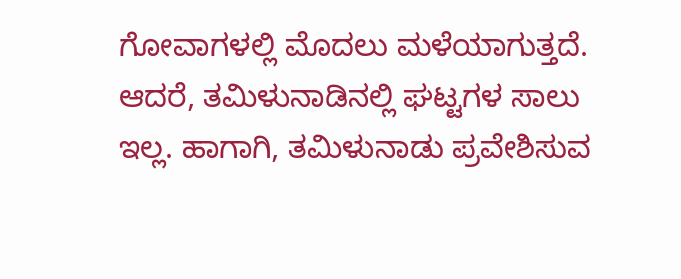ಗೋವಾಗಳಲ್ಲಿ ಮೊದಲು ಮಳೆಯಾಗುತ್ತದೆ. ಆದರೆ, ತಮಿಳುನಾಡಿನಲ್ಲಿ ಘಟ್ಟಗಳ ಸಾಲು ಇಲ್ಲ. ಹಾಗಾಗಿ, ತಮಿಳುನಾಡು ಪ್ರವೇಶಿಸುವ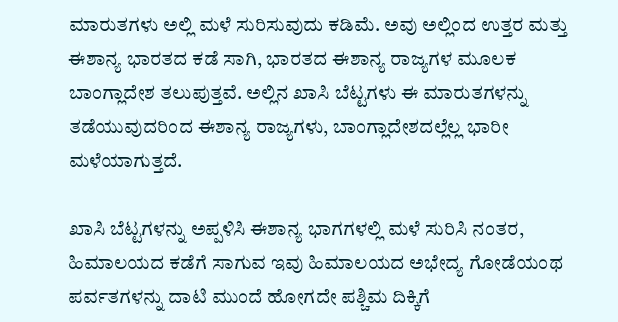ಮಾರುತಗಳು ಅಲ್ಲಿ ಮಳೆ ಸುರಿಸುವುದು ಕಡಿಮೆ. ಅವು ಅಲ್ಲಿಂದ ಉತ್ತರ ಮತ್ತು ಈಶಾನ್ಯ ಭಾರತದ ಕಡೆ ಸಾಗಿ, ಭಾರತದ ಈಶಾನ್ಯ ರಾಜ್ಯಗಳ ಮೂಲಕ ಬಾಂಗ್ಲಾದೇಶ ತಲುಪುತ್ತವೆ. ಅಲ್ಲಿನ ಖಾಸಿ ಬೆಟ್ಟಗಳು ಈ ಮಾರುತಗಳನ್ನು ತಡೆಯುವುದರಿಂದ ಈಶಾನ್ಯ ರಾಜ್ಯಗಳು, ಬಾಂಗ್ಲಾದೇಶದಲ್ಲೆಲ್ಲ ಭಾರೀ ಮಳೆಯಾಗುತ್ತದೆ.

ಖಾಸಿ ಬೆಟ್ಟಗಳನ್ನು ಅಪ್ಪಳಿಸಿ ಈಶಾನ್ಯ ಭಾಗಗಳಲ್ಲಿ ಮಳೆ ಸುರಿಸಿ ನಂತರ, ಹಿಮಾಲಯದ ಕಡೆಗೆ ಸಾಗುವ ಇವು ಹಿಮಾಲಯದ ಅಭೇದ್ಯ ಗೋಡೆಯಂಥ ಪರ್ವತಗಳನ್ನು ದಾಟಿ ಮುಂದೆ ಹೋಗದೇ ಪಶ್ಚಿಮ ದಿಕ್ಕಿಗೆ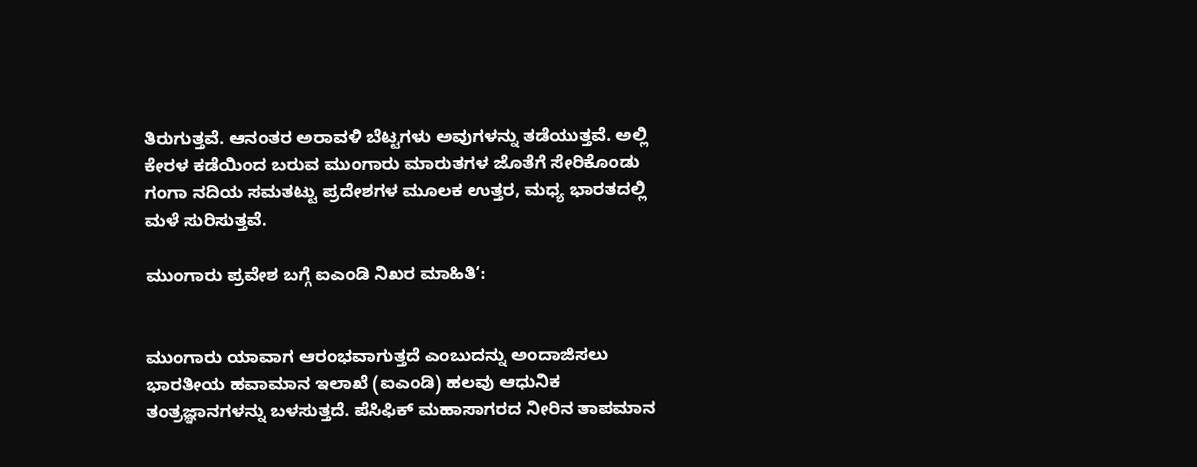ತಿರುಗುತ್ತವೆ. ಆನಂತರ ಅರಾವಳಿ ಬೆಟ್ಟಗಳು ಅವುಗಳನ್ನು ತಡೆಯುತ್ತವೆ. ಅಲ್ಲಿ ಕೇರಳ ಕಡೆಯಿಂದ ಬರುವ ಮುಂಗಾರು ಮಾರುತಗಳ ಜೊತೆಗೆ ಸೇರಿಕೊಂಡು ಗಂಗಾ ನದಿಯ ಸಮತಟ್ಟು ಪ್ರದೇಶಗಳ ಮೂಲಕ ಉತ್ತರ, ಮಧ್ಯ ಭಾರತದಲ್ಲಿ ಮಳೆ ಸುರಿಸುತ್ತವೆ.

ಮುಂಗಾರು ಪ್ರವೇಶ ಬಗ್ಗೆ ಐಎಂಡಿ ನಿಖರ ಮಾಹಿತಿ‘:


ಮುಂಗಾರು ಯಾವಾಗ ಆರಂಭವಾಗುತ್ತದೆ ಎಂಬುದನ್ನು ಅಂದಾಜಿಸಲು ಭಾರತೀಯ ಹವಾಮಾನ ಇಲಾಖೆ (ಐಎಂಡಿ) ಹಲವು ಆಧುನಿಕ ತಂತ್ರಜ್ಞಾನಗಳನ್ನು ಬಳಸುತ್ತದೆ. ಪೆಸಿಫಿಕ್ ಮಹಾಸಾಗರದ ನೀರಿನ ತಾಪಮಾನ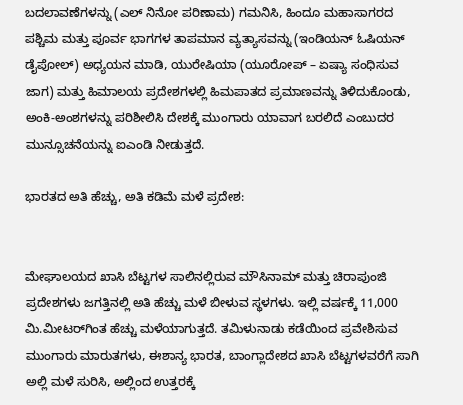ಬದಲಾವಣೆಗಳನ್ನು (ಎಲ್‌ ನಿನೋ ಪರಿಣಾಮ) ಗಮನಿಸಿ, ಹಿಂದೂ ಮಹಾಸಾಗರದ ಪಶ್ಚಿಮ ಮತ್ತು ಪೂರ್ವ ಭಾಗಗಳ ತಾಪಮಾನ ವ್ಯತ್ಯಾಸವನ್ನು (ಇಂಡಿಯನ್ ಓಷಿಯನ್ ಡೈಪೋಲ್) ಅಧ್ಯಯನ ಮಾಡಿ, ಯುರೇಷಿಯಾ (ಯೂರೋಪ್ – ಏಷ್ಯಾ ಸಂಧಿಸುವ ಜಾಗ) ಮತ್ತು ಹಿಮಾಲಯ ಪ್ರದೇಶಗಳಲ್ಲಿ ಹಿಮಪಾತದ ಪ್ರಮಾಣವನ್ನು ತಿಳಿದುಕೊಂಡು, ಅಂಕಿ-ಅಂಶಗಳನ್ನು ಪರಿಶೀಲಿಸಿ ದೇಶಕ್ಕೆ ಮುಂಗಾರು ಯಾವಾಗ ಬರಲಿದೆ ಎಂಬುದರ ಮುನ್ಸೂಚನೆಯನ್ನು ಐಎಂಡಿ ನೀಡುತ್ತದೆ.

ಭಾರತದ ಅತಿ ಹೆಚ್ಚು, ಅತಿ ಕಡಿಮೆ ಮಳೆ ಪ್ರದೇಶ:


ಮೇಘಾಲಯದ ಖಾಸಿ ಬೆಟ್ಟಗಳ ಸಾಲಿನಲ್ಲಿರುವ ಮೌಸಿನಾಮ್ ಮತ್ತು ಚಿರಾಪುಂಜಿ ಪ್ರದೇಶಗಳು ಜಗತ್ತಿನಲ್ಲಿ ಅತಿ ಹೆಚ್ಚು ಮಳೆ ಬೀಳುವ ಸ್ಥಳಗಳು. ಇಲ್ಲಿ ವರ್ಷಕ್ಕೆ 11,000 ಮಿ.ಮೀಟರ್‌ಗಿಂತ ಹೆಚ್ಚು ಮಳೆಯಾಗುತ್ತದೆ. ತಮಿಳುನಾಡು ಕಡೆಯಿಂದ ಪ್ರವೇಶಿಸುವ ಮುಂಗಾರು ಮಾರುತಗಳು, ಈಶಾನ್ಯ ಭಾರತ, ಬಾಂಗ್ಲಾದೇಶದ ಖಾಸಿ ಬೆಟ್ಟಗಳವರೆಗೆ ಸಾಗಿ ಅಲ್ಲಿ ಮಳೆ ಸುರಿಸಿ, ಅಲ್ಲಿಂದ ಉತ್ತರಕ್ಕೆ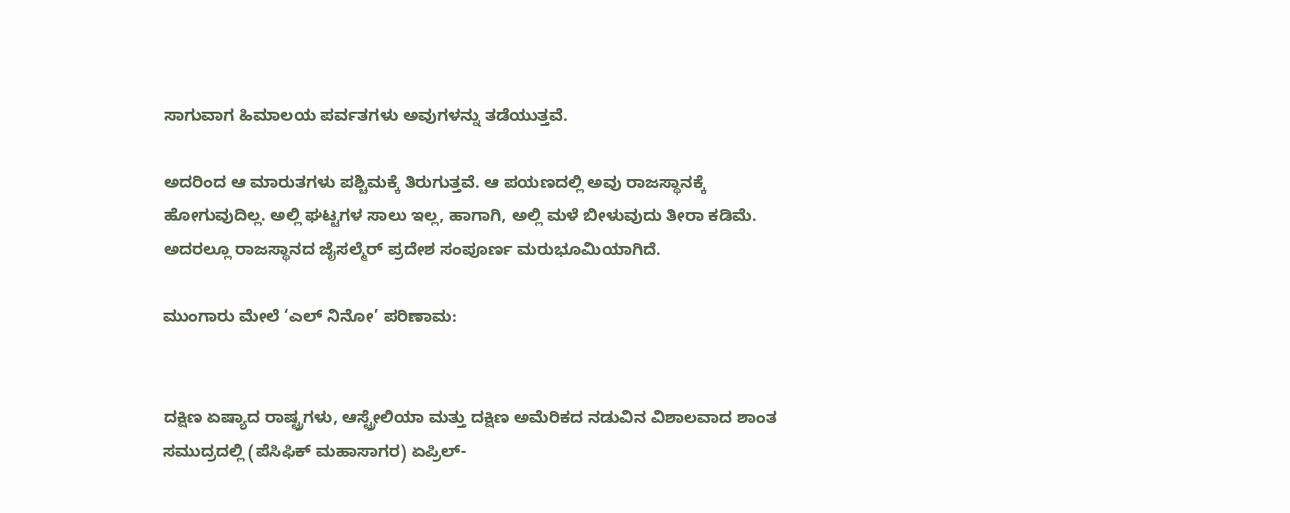ಸಾಗುವಾಗ ಹಿಮಾಲಯ ಪರ್ವತಗಳು ಅವುಗಳನ್ನು ತಡೆಯುತ್ತವೆ.

ಅದರಿಂದ ಆ ಮಾರುತಗಳು ಪಶ್ಚಿಮಕ್ಕೆ ತಿರುಗುತ್ತವೆ. ಆ ಪಯಣದಲ್ಲಿ ಅವು ರಾಜಸ್ಥಾನಕ್ಕೆ ಹೋಗುವುದಿಲ್ಲ. ಅಲ್ಲಿ ಘಟ್ಟಗಳ ಸಾಲು ಇಲ್ಲ, ಹಾಗಾಗಿ, ಅಲ್ಲಿ ಮಳೆ ಬೀಳುವುದು ತೀರಾ ಕಡಿಮೆ. ಅದರಲ್ಲೂ ರಾಜಸ್ಥಾನದ ಜೈಸಲ್ಮೆರ್ ಪ್ರದೇಶ ಸಂಪೂರ್ಣ ಮರುಭೂಮಿಯಾಗಿದೆ.

ಮುಂಗಾರು ಮೇಲೆ ‘ಎಲ್ ನಿನೋ’ ಪರಿಣಾಮ:


ದಕ್ಷಿಣ ಏಷ್ಯಾದ ರಾಷ್ಟ್ರಗಳು, ಆಸ್ಟ್ರೇಲಿಯಾ ಮತ್ತು ದಕ್ಷಿಣ ಅಮೆರಿಕದ ನಡುವಿನ ವಿಶಾಲವಾದ ಶಾಂತ ಸಮುದ್ರದಲ್ಲಿ (ಪೆಸಿಫಿಕ್ ಮಹಾಸಾಗರ) ಏಪ್ರಿಲ್-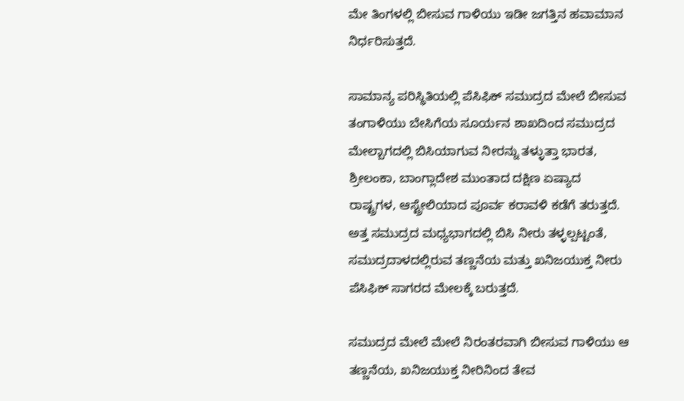ಮೇ ತಿಂಗಳಲ್ಲಿ ಬೀಸುವ ಗಾಳಿಯು ಇಡೀ ಜಗತ್ತಿನ ಹವಾಮಾನ ನಿರ್ಧರಿಸುತ್ತದೆ.

ಸಾಮಾನ್ಯ ಪರಿಸ್ಥಿತಿಯಲ್ಲಿ ಪೆಸಿಫಿಕ್ ಸಮುದ್ರದ ಮೇಲೆ ಬೀಸುವ ತಂಗಾಳಿಯು ಬೇಸಿಗೆಯ ಸೂರ್ಯನ ಶಾಖದಿಂದ ಸಮುದ್ರದ ಮೇಲ್ಬಾಗದಲ್ಲಿ ಬಿಸಿಯಾಗುವ ನೀರನ್ನು ತಳ್ಳುತ್ತಾ ಭಾರತ, ಶ್ರೀಲಂಕಾ, ಬಾಂಗ್ಲಾದೇಶ ಮುಂತಾದ ದಕ್ಷಿಣ ಏಷ್ಯಾದ ರಾಷ್ಟ್ರಗಳ, ಆಸ್ಟ್ರೇಲಿಯಾದ ಪೂರ್ವ ಕರಾವಳಿ ಕಡೆಗೆ ತರುತ್ತದೆ. ಅತ್ತ ಸಮುದ್ರದ ಮಧ್ಯಭಾಗದಲ್ಲಿ ಬಿಸಿ ನೀರು ತಳ್ಳಲ್ಪಟ್ಟಂತೆ, ಸಮುದ್ರದಾಳದಲ್ಲಿರುವ ತಣ್ಣನೆಯ ಮತ್ತು ಖನಿಜಯುಕ್ತ ನೀರು ಪೆಸಿಫಿಕ್ ಸಾಗರದ ಮೇಲಕ್ಕೆ ಬರುತ್ತದೆ.

ಸಮುದ್ರದ ಮೇಲೆ ಮೇಲೆ ನಿರಂತರವಾಗಿ ಬೀಸುವ ಗಾಳಿಯು ಆ ತಣ್ಣನೆಯ, ಖನಿಜಯುಕ್ತ ನೀರಿನಿಂದ ತೇವ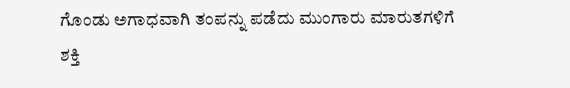ಗೊಂಡು ಅಗಾಧವಾಗಿ ತಂಪನ್ನು ಪಡೆದು ಮುಂಗಾರು ಮಾರುತಗಳಿಗೆ ಶಕ್ತಿ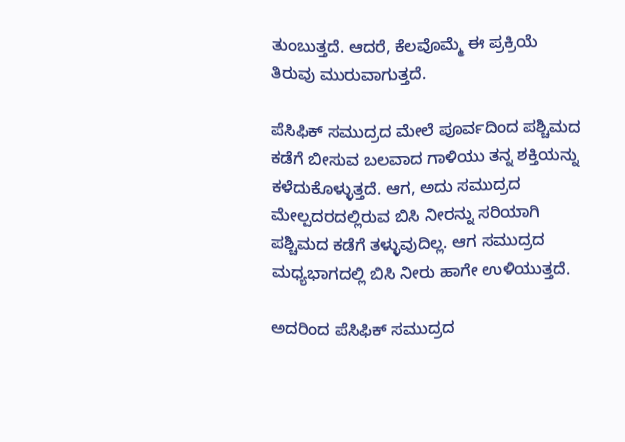ತುಂಬುತ್ತದೆ. ಆದರೆ, ಕೆಲವೊಮ್ಮೆ ಈ ಪ್ರಕ್ರಿಯೆ ತಿರುವು ಮುರುವಾಗುತ್ತದೆ.

ಪೆಸಿಫಿಕ್ ಸಮುದ್ರದ ಮೇಲೆ ಪೂರ್ವದಿಂದ ಪಶ್ಚಿಮದ ಕಡೆಗೆ ಬೀಸುವ ಬಲವಾದ ಗಾಳಿಯು ತನ್ನ ಶಕ್ತಿಯನ್ನು ಕಳೆದುಕೊಳ್ಳುತ್ತದೆ. ಆಗ, ಅದು ಸಮುದ್ರದ ಮೇಲ್ಪದರದಲ್ಲಿರುವ ಬಿಸಿ ನೀರನ್ನು ಸರಿಯಾಗಿ ಪಶ್ಚಿಮದ ಕಡೆಗೆ ತಳ್ಳುವುದಿಲ್ಲ. ಆಗ ಸಮುದ್ರದ ಮಧ್ಯಭಾಗದಲ್ಲಿ ಬಿಸಿ ನೀರು ಹಾಗೇ ಉಳಿಯುತ್ತದೆ.

ಅದರಿಂದ ಪೆಸಿಫಿಕ್ ಸಮುದ್ರದ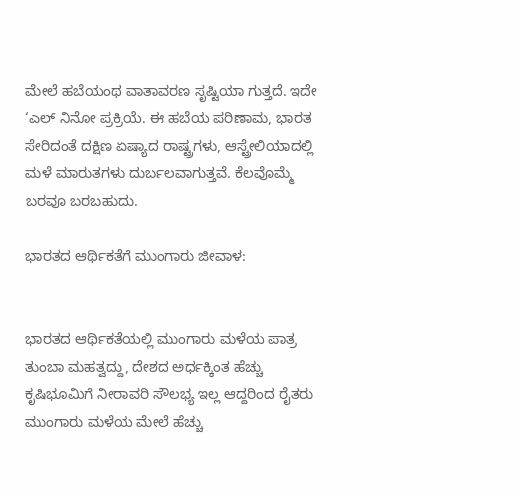ಮೇಲೆ ಹಬೆಯಂಥ ವಾತಾವರಣ ಸೃಷ್ಟಿಯಾ ಗುತ್ತದೆ. ಇದೇ ‘ಎಲ್ ನಿನೋ ಪ್ರಕ್ರಿಯೆ. ಈ ಹಬೆಯ ಪರಿಣಾಮ, ಭಾರತ ಸೇರಿದಂತೆ ದಕ್ಷಿಣ ಏಷ್ಯಾದ ರಾಷ್ಟ್ರಗಳು, ಆಸ್ಟ್ರೇಲಿಯಾದಲ್ಲಿ ಮಳೆ ಮಾರುತಗಳು ದುರ್ಬಲವಾಗುತ್ತವೆ. ಕೆಲವೊಮ್ಮೆ ಬರವೂ ಬರಬಹುದು.

ಭಾರತದ ಆರ್ಥಿಕತೆಗೆ ಮುಂಗಾರು ಜೀವಾಳ:


ಭಾರತದ ಆರ್ಥಿಕತೆಯಲ್ಲಿ ಮುಂಗಾರು ಮಳೆಯ ಪಾತ್ರ ತುಂಬಾ ಮಹತ್ವದ್ದು, ದೇಶದ ಅರ್ಧಕ್ಕಿಂತ ಹೆಚ್ಚು ಕೃಷಿಭೂಮಿಗೆ ನೀರಾವರಿ ಸೌಲಭ್ಯ ಇಲ್ಲ ಆದ್ದರಿಂದ ರೈತರು ಮುಂಗಾರು ಮಳೆಯ ಮೇಲೆ ಹೆಚ್ಚು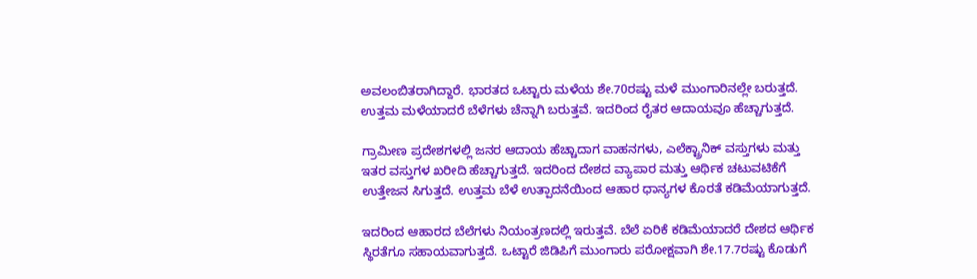ಅವಲಂಬಿತರಾಗಿದ್ದಾರೆ. ಭಾರತದ ಒಟ್ಟಾರು ಮಳೆಯ ಶೇ.70ರಷ್ಟು ಮಳೆ ಮುಂಗಾರಿನಲ್ಲೇ ಬರುತ್ತದೆ. ಉತ್ತಮ ಮಳೆಯಾದರೆ ಬೆಳೆಗಳು ಚೆನ್ನಾಗಿ ಬರುತ್ತವೆ. ಇದರಿಂದ ರೈತರ ಆದಾಯವೂ ಹೆಚ್ಚಾಗುತ್ತದೆ.

ಗ್ರಾಮೀಣ ಪ್ರದೇಶಗಳಲ್ಲಿ ಜನರ ಆದಾಯ ಹೆಚ್ಚಾದಾಗ ವಾಹನಗಳು, ಎಲೆಕ್ಟ್ರಾನಿಕ್ ವಸ್ತುಗಳು ಮತ್ತು ಇತರ ವಸ್ತುಗಳ ಖರೀದಿ ಹೆಚ್ಚಾಗುತ್ತದೆ. ಇದರಿಂದ ದೇಶದ ವ್ಯಾಪಾರ ಮತ್ತು ಆರ್ಥಿಕ ಚಟುವಟಿಕೆಗೆ ಉತ್ತೇಜನ ಸಿಗುತ್ತದೆ. ಉತ್ತಮ ಬೆಳೆ ಉತ್ಪಾದನೆಯಿಂದ ಆಹಾರ ಧಾನ್ಯಗಳ ಕೊರತೆ ಕಡಿಮೆಯಾಗುತ್ತದೆ.

ಇದರಿಂದ ಆಹಾರದ ಬೆಲೆಗಳು ನಿಯಂತ್ರಣದಲ್ಲಿ ಇರುತ್ತವೆ. ಬೆಲೆ ಏರಿಕೆ ಕಡಿಮೆಯಾದರೆ ದೇಶದ ಆರ್ಥಿಕ ಸ್ಥಿರತೆಗೂ ಸಹಾಯವಾಗುತ್ತದೆ. ಒಟ್ಟಾರೆ ಜಿಡಿಪಿಗೆ ಮುಂಗಾರು ಪರೋಕ್ಷವಾಗಿ ಶೇ.17.7ರಷ್ಟು ಕೊಡುಗೆ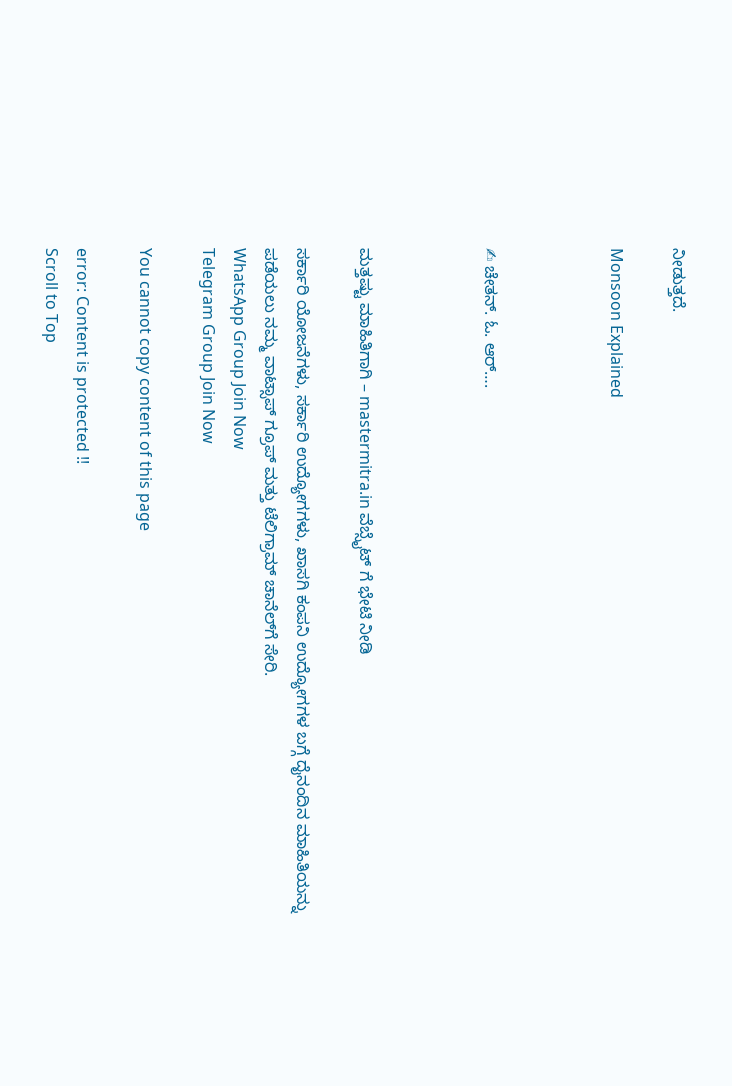ನೀಡುತ್ತದೆ.

Monsoon Explained



✍ ಚೇತನ್. ಓ. ಆರ್….



ಮತ್ತಷ್ಟು ಮಾಹಿತಿಗಾಗಿ – mastermitra.in ವೆಬ್ಸೈಟ್ ಗೆ ಭೇಟಿ ನೀಡಿ

ಸರ್ಕಾರಿ ಯೋಜನೆಗಳು, ಸರ್ಕಾರಿ ಉದ್ಯೋಗಗಳು, ಖಾಸಗಿ ಕಂಪನಿ ಉದ್ಯೋಗಗಳ ಬಗ್ಗೆ ದೈನಂದಿನ ಮಾಹಿತಿಯನ್ನು ಪಡೆಯಲು ನಮ್ಮ ವಾಟ್ಸಾಪ್ ಗ್ರೂಪ್ ಮತ್ತು ಟೆಲಿಗ್ರಾಮ್ ಚಾನೆಲ್‌ಗೆ ಸೇರಿ.
WhatsApp Group Join Now
Telegram Group Join Now

You cannot copy content of this page

error: Content is protected !!
Scroll to Top